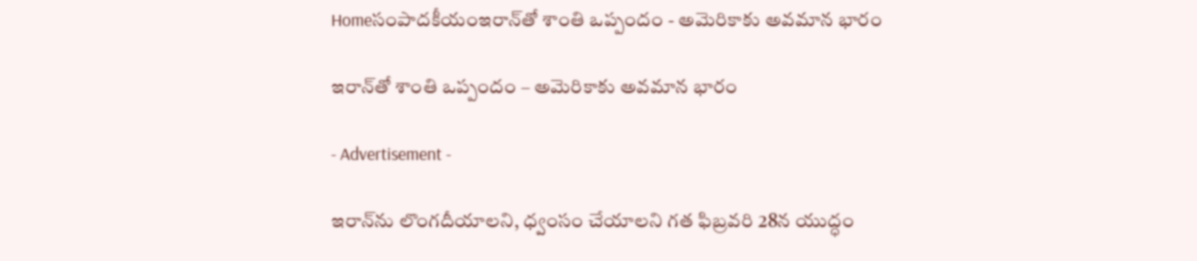Homeసంపాదకీయంఇరాన్‌తో శాంతి ఒప్పందం - అమెరికాకు అవమాన భారం

ఇరాన్‌తో శాంతి ఒప్పందం – అమెరికాకు అవమాన భారం

- Advertisement -

ఇరాన్‌ను లొంగదీయాలని, ధ్వంసం చేయాలని గత ఫిబ్రవరి 28న యుద్ధం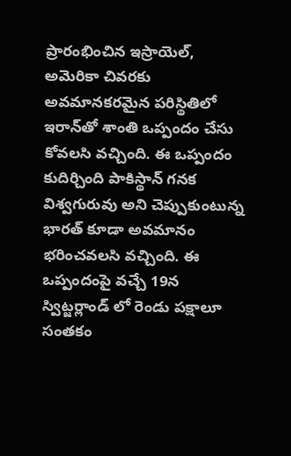ప్రారంభించిన ఇస్రాయెల్, అమెరికా చివరకు అవమానకరమైన పరిస్థితిలో ఇరాన్‌తో శాంతి ఒప్పందం చేసు కోవలసి వచ్చింది. ఈ ఒప్పందం కుదిర్చింది పాకిస్థాన్ గనక విశ్వగురువు అని చెప్పుకుంటున్న భారత్ కూడా అవమానం భరించవలసి వచ్చింది. ఈ ఒప్పందంపై వచ్చే 19న స్విట్జర్లాండ్ లో రెండు పక్షాలూ సంతకం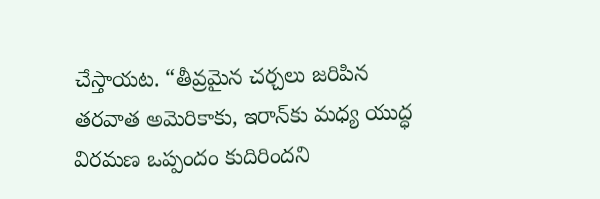చేస్తాయట. “తీవ్రమైన చర్చలు జరిపిన తరవాత అమెరికాకు, ఇరాన్‌కు మధ్య యుద్ధ విరమణ ఒప్పందం కుదిరిందని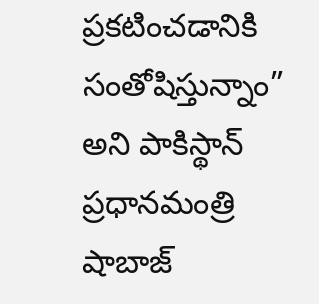ప్రకటించడానికి సంతోషిస్తున్నాం” అని పాకిస్థాన్ ప్రధానమంత్రి షాబాజ్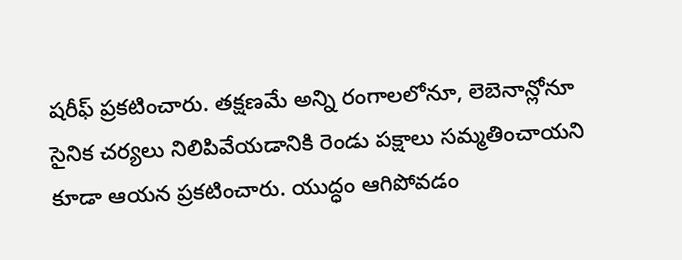షరీఫ్ ప్రకటించారు. తక్షణమే అన్ని రంగాలలోనూ, లెబెనాన్లోనూ సైనిక చర్యలు నిలిపివేయడానికి రెండు పక్షాలు సమ్మతించాయని కూడా ఆయన ప్రకటించారు. యుద్ధం ఆగిపోవడం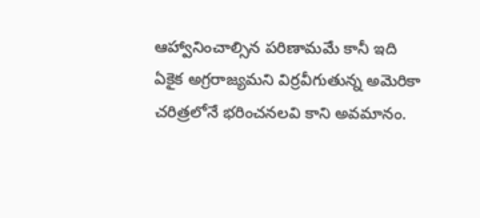ఆహ్వానించాల్సిన పరిణామమే కానీ ఇది ఏకైక అగ్రరాజ్యమని విర్రవీగుతున్న అమెరికా చరిత్రలోనే భరించనలవి కాని అవమానం.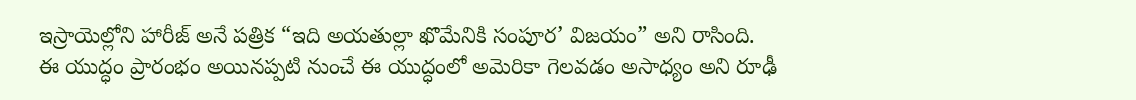ఇస్రాయెల్లోని హారీజ్ అనే పత్రిక “ఇది అయతుల్లా ఖొమేనికి సంపూర’ విజయం” అని రాసింది. ఈ యుద్ధం ప్రారంభం అయినప్పటి నుంచే ఈ యుద్ధంలో అమెరికా గెలవడం అసాధ్యం అని రూఢీ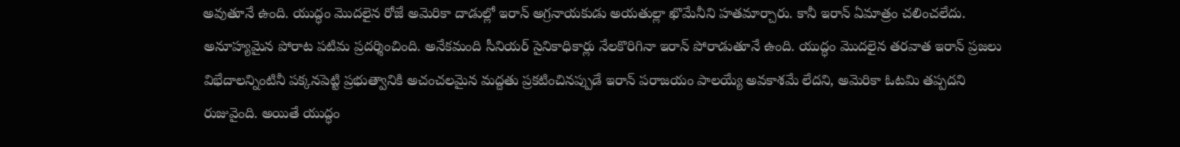అవుతూనే ఉంది. యుద్ధం మొదలైన రోజే అమెరికా దాడుల్లో ఇరాన్ అగ్రనాయకుడు అయతుల్లా ఖొమేనీని హతమార్చారు. కానీ ఇరాన్ ఏమాత్రం చలించలేదు. అనూహ్యమైన పోరాట పటిమ ప్రదర్శించింది. అనేకమంది సీనియర్ సైనికాధికార్లు నేలకొరిగినా ఇరాన్ పోరాడుతూనే ఉంది. యుద్ధం మొదలైన తరవాత ఇరాన్ ప్రజలు విభేదాలన్నింటినీ పక్కనపెట్టి ప్రభుత్వానికి అచంచలమైన మద్దతు ప్రకటించినప్పుడే ఇరాన్ పరాజయం పాలయ్యే అవకాశమే లేదని, అమెరికా ఓటమి తప్పదని రుజువైంది. అయితే యుద్ధం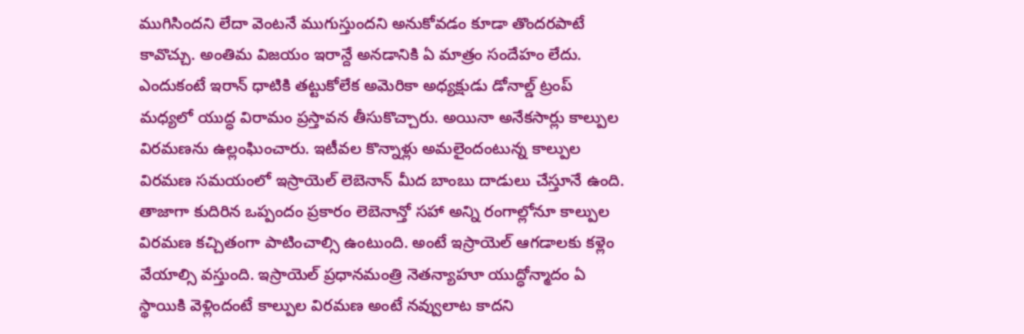ముగిసిందని లేదా వెంటనే ముగుస్తుందని అనుకోవడం కూడా తొందరపాటే కావొచ్చు. అంతిమ విజయం ఇరాన్దే అనడానికి ఏ మాత్రం సందేహం లేదు. ఎందుకంటే ఇరాన్ ధాటికి తట్టుకోలేక అమెరికా అధ్యక్షుడు డోనాల్డ్ ట్రంప్ మధ్యలో యుద్ధ విరామం ప్రస్తావన తీసుకొచ్చారు. అయినా అనేకసార్లు కాల్పుల విరమణను ఉల్లంఘించారు. ఇటీవల కొన్నాళ్లు అమలైందంటున్న కాల్పుల విరమణ సమయంలో ఇస్రాయెల్ లెబెనాన్ మీద బాంబు దాడులు చేస్తూనే ఉంది. తాజాగా కుదిరిన ఒప్పందం ప్రకారం లెబెనాన్తో సహా అన్ని రంగాల్లోనూ కాల్పుల విరమణ కచ్చితంగా పాటించాల్సి ఉంటుంది. అంటే ఇస్రాయెల్ ఆగడాలకు కళ్లెం వేయాల్సి వస్తుంది. ఇస్రాయెల్ ప్రధానమంత్రి నెతన్యాహూ యుద్ధోన్మాదం ఏ స్థాయికి వెళ్లిందంటే కాల్పుల విరమణ అంటే నవ్వులాట కాదని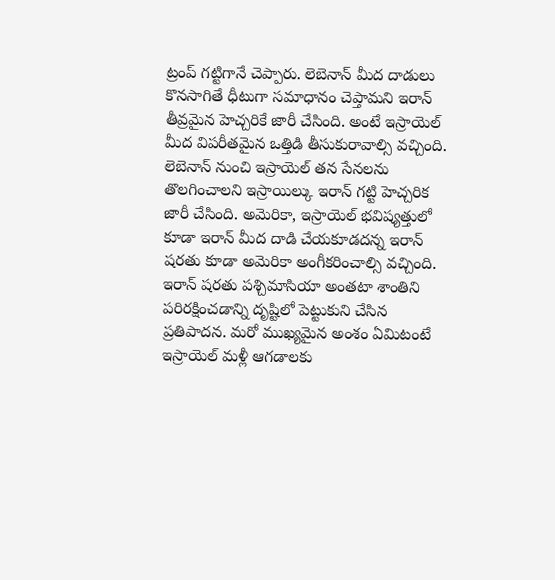ట్రంప్ గట్టిగానే చెప్పారు. లెబెనాన్ మీద దాడులు కొనసాగితే ధీటుగా సమాధానం చెప్తామని ఇరాన్ తీవ్రమైన హెచ్చరికే జారీ చేసింది. అంటే ఇస్రాయెల్ మీద విపరీతమైన ఒత్తిడి తీసుకురావాల్సి వచ్చింది. లెబెనాన్ నుంచి ఇస్రాయెల్ తన సేనలను తొలగించాలని ఇస్రాయిల్కు ఇరాన్ గట్టి హెచ్చరిక జారీ చేసింది. అమెరికా, ఇస్రాయెల్ భవిష్యత్తులో కూడా ఇరాన్ మీద దాడి చేయకూడదన్న ఇరాన్ షరతు కూడా అమెరికా అంగీకరించాల్సి వచ్చింది. ఇరాన్ షరతు పశ్చిమాసియా అంతటా శాంతిని పరిరక్షించడాన్ని దృష్టిలో పెట్టుకుని చేసిన ప్రతిపాదన. మరో ముఖ్యమైన అంశం ఏమిటంటే ఇస్రాయెల్ మళ్లీ ఆగడాలకు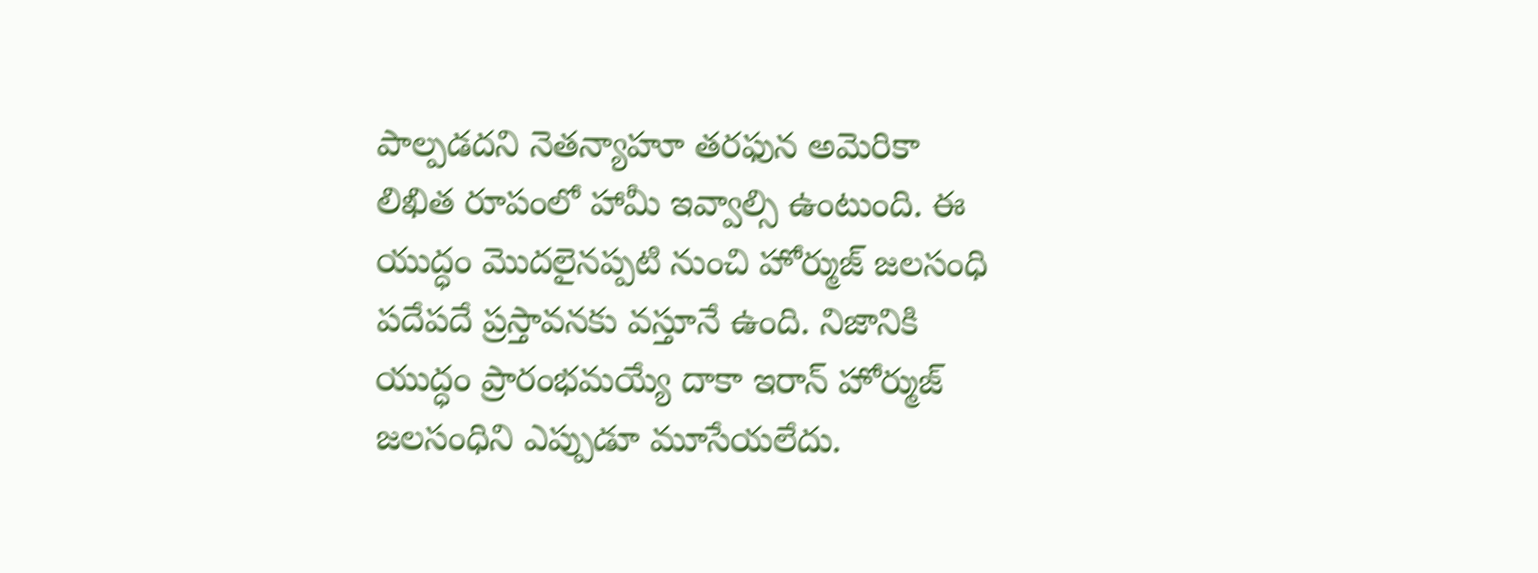పాల్పడదని నెతన్యాహూ తరఫున అమెరికా లిఖిత రూపంలో హామీ ఇవ్వాల్సి ఉంటుంది. ఈ యుద్ధం మొదలైనప్పటి నుంచి హోర్ముజ్ జలసంధి పదేపదే ప్రస్తావనకు వస్తూనే ఉంది. నిజానికి యుద్ధం ప్రారంభమయ్యే దాకా ఇరాన్ హోర్ముజ్ జలసంధిని ఎప్పుడూ మూసేయలేదు.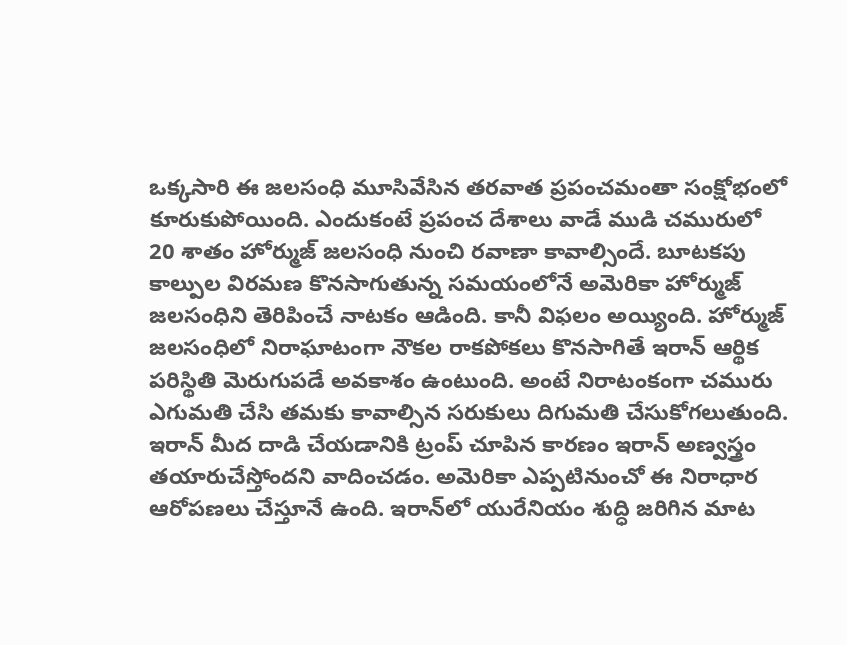ఒక్కసారి ఈ జలసంధి మూసివేసిన తరవాత ప్రపంచమంతా సంక్షోభంలో కూరుకుపోయింది. ఎందుకంటే ప్రపంచ దేశాలు వాడే ముడి చమురులో 20 శాతం హోర్ముజ్ జలసంధి నుంచి రవాణా కావాల్సిందే. బూటకపు కాల్పుల విరమణ కొనసాగుతున్న సమయంలోనే అమెరికా హోర్ముజ్ జలసంధిని తెరిపించే నాటకం ఆడింది. కానీ విఫలం అయ్యింది. హోర్ముజ్ జలసంధిలో నిరాఘాటంగా నౌకల రాకపోకలు కొనసాగితే ఇరాన్ ఆర్థిక పరిస్థితి మెరుగుపడే అవకాశం ఉంటుంది. అంటే నిరాటంకంగా చమురు ఎగుమతి చేసి తమకు కావాల్సిన సరుకులు దిగుమతి చేసుకోగలుతుంది. ఇరాన్ మీద దాడి చేయడానికి ట్రంప్ చూపిన కారణం ఇరాన్ అణ్వస్త్రం తయారుచేస్తోందని వాదించడం. అమెరికా ఎప్పటినుంచో ఈ నిరాధార ఆరోపణలు చేస్తూనే ఉంది. ఇరాన్‌లో యురేనియం శుద్ధి జరిగిన మాట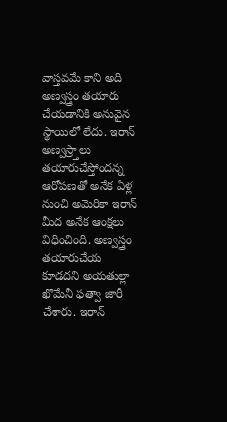వాస్తవమే కాని అది అణ్వస్త్రం తయారు చేయడానికి అనువైన స్థాయిలో లేదు. ఇరాన్ అణ్వస్ర్తాలు తయారుచేస్తోందన్న ఆరోపణతో అనేక ఏళ్ల నుంచి అమెరికా ఇరాన్ మీద అనేక ఆంక్షలు విధించింది. అణ్వస్త్రం తయారుచేయ కూడదని అయతుల్లా ఖొమేనీ ఫత్వా జారీ చేశారు. ఇరాన్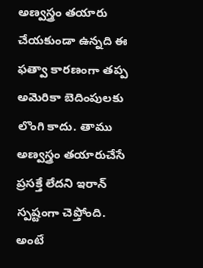అణ్వస్త్రం తయారు చేయకుండా ఉన్నది ఈ ఫత్వా కారణంగా తప్ప అమెరికా బెదింపులకు లొంగి కాదు. తాము అణ్వస్త్రం తయారుచేసే ప్రసక్తే లేదని ఇరాన్ స్పష్టంగా చెప్తోంది. అంటే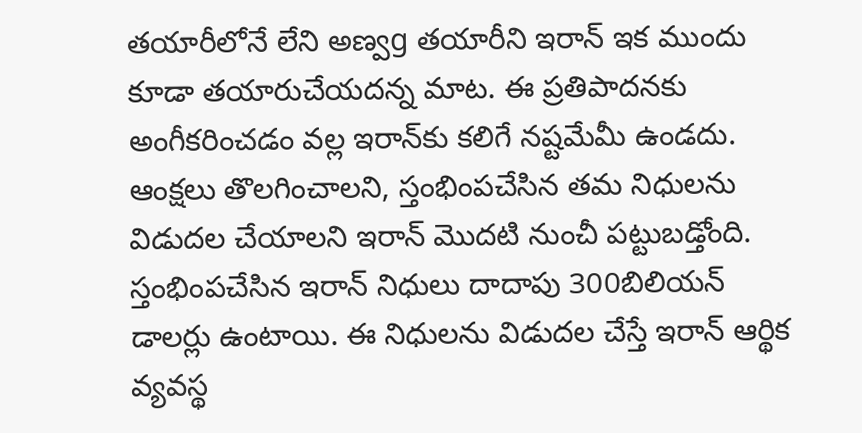తయారీలోనే లేని అణ్వg తయారీని ఇరాన్ ఇక ముందు కూడా తయారుచేయదన్న మాట. ఈ ప్రతిపాదనకు అంగీకరించడం వల్ల ఇరాన్‌కు కలిగే నష్టమేమీ ఉండదు. ఆంక్షలు తొలగించాలని, స్తంభింపచేసిన తమ నిధులను విడుదల చేయాలని ఇరాన్ మొదటి నుంచీ పట్టుబడ్తోంది. స్తంభింపచేసిన ఇరాన్ నిధులు దాదాపు 300బిలియన్ డాలర్లు ఉంటాయి. ఈ నిధులను విడుదల చేస్తే ఇరాన్ ఆర్థిక వ్యవస్థ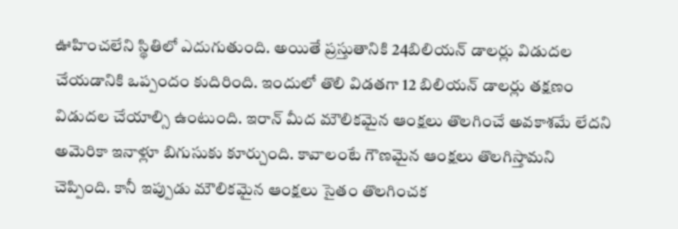ఊహించలేని స్థితిలో ఎదుగుతుంది. అయితే ప్రస్తుతానికి 24బిలియన్ డాలర్లు విడుదల చేయడానికి ఒప్పందం కుదిరింది. ఇందులో తొలి విడతగా 12 బిలియన్ డాలర్లు తక్షణం విడుదల చేయాల్సి ఉంటుంది. ఇరాన్ మీద మౌలికమైన ఆంక్షలు తొలగించే అవకాశమే లేదని అమెరికా ఇనాళ్లూ బిగుసుకు కూర్చుంది. కావాలంటే గౌణమైన ఆంక్షలు తొలగిస్తామని చెప్పింది. కానీ ఇప్పుడు మౌలికమైన ఆంక్షలు సైతం తొలగించక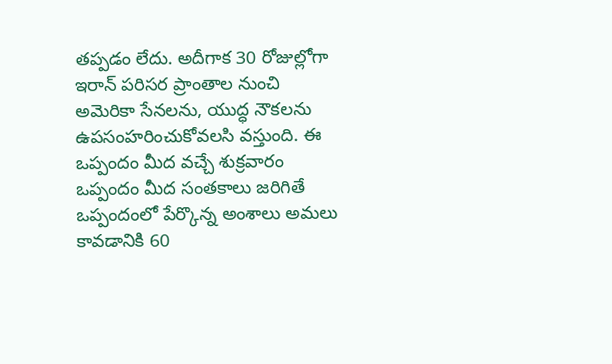తప్పడం లేదు. అదీగాక 30 రోజుల్లోగా ఇరాన్ పరిసర ప్రాంతాల నుంచి అమెరికా సేనలను, యుద్ధ నౌకలను ఉపసంహరించుకోవలసి వస్తుంది. ఈ ఒప్పందం మీద వచ్చే శుక్రవారం ఒప్పందం మీద సంతకాలు జరిగితే ఒప్పందంలో పేర్కొన్న అంశాలు అమలు కావడానికి 60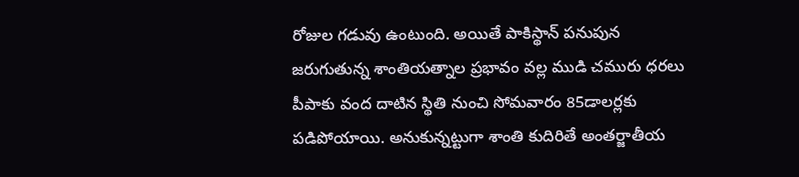రోజుల గడువు ఉంటుంది. అయితే పాకిస్థాన్ పనుపున జరుగుతున్న శాంతియత్నాల ప్రభావం వల్ల ముడి చమురు ధరలు పీపాకు వంద దాటిన స్థితి నుంచి సోమవారం 85డాలర్లకు పడిపోయాయి. అనుకున్నట్టుగా శాంతి కుదిరితే అంతర్జాతీయ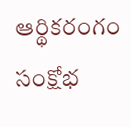ఆర్థికరంగం సంక్షోభ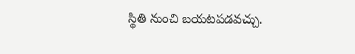స్థితి నుంచి బయటపడవచ్చు.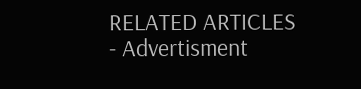RELATED ARTICLES
- Advertisment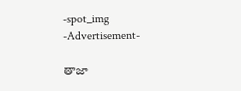-spot_img
-Advertisement-

తాజా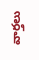వార్తలు